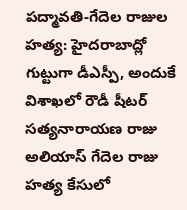పద్మావతి-గేదెల రాజుల హత్య: హైదరాబాద్లో గుట్టుగా డీఎస్పీ, అందుకే
విశాఖలో రౌడీ షీటర్ సత్యనారాయణ రాజు అలియాస్ గేదెల రాజు హత్య కేసులో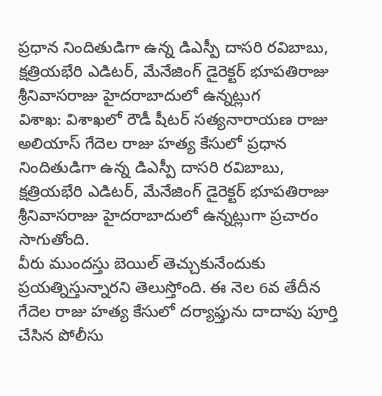ప్రధాన నిందితుడిగా ఉన్న డిఎస్పీ దాసరి రవిబాబు, క్షత్రియభేరి ఎడిటర్, మేనేజింగ్ డైరెక్టర్ భూపతిరాజు శ్రీనివాసరాజు హైదరాబాదులో ఉన్నట్లుగ
విశాఖ: విశాఖలో రౌడీ షీటర్ సత్యనారాయణ రాజు అలియాస్ గేదెల రాజు హత్య కేసులో ప్రధాన నిందితుడిగా ఉన్న డిఎస్పీ దాసరి రవిబాబు, క్షత్రియభేరి ఎడిటర్, మేనేజింగ్ డైరెక్టర్ భూపతిరాజు శ్రీనివాసరాజు హైదరాబాదులో ఉన్నట్లుగా ప్రచారం సాగుతోంది.
వీరు ముందస్తు బెయిల్ తెచ్చుకునేందుకు ప్రయత్నిస్తున్నారని తెలుస్తోంది. ఈ నెల 6వ తేదీన గేదెల రాజు హత్య కేసులో దర్యాఫ్తును దాదాపు పూర్తి చేసిన పోలీసు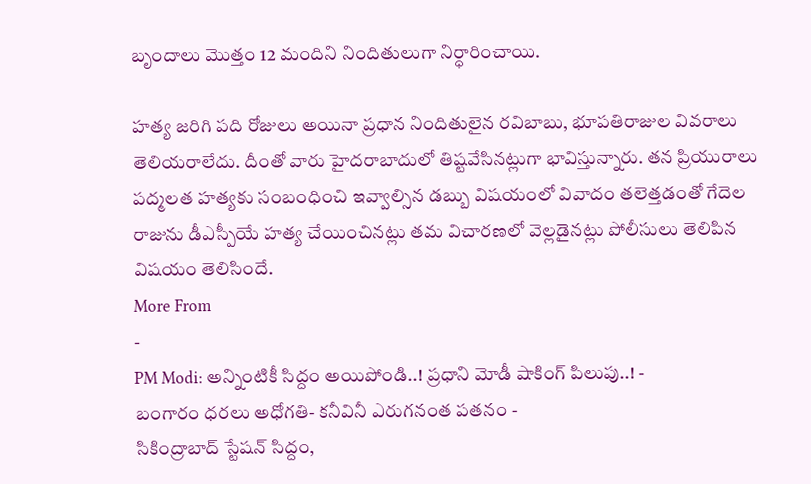బృందాలు మొత్తం 12 మందిని నిందితులుగా నిర్ధారించాయి.

హత్య జరిగి పది రోజులు అయినా ప్రధాన నిందితులైన రవిబాబు, భూపతిరాజుల వివరాలు తెలియరాలేదు. దీంతో వారు హైదరాబాదులో తిష్టవేసినట్లుగా భావిస్తున్నారు. తన ప్రియురాలు పద్మలత హత్యకు సంబంధించి ఇవ్వాల్సిన డబ్బు విషయంలో వివాదం తలెత్తడంతో గేదెల రాజును డీఎస్పీయే హత్య చేయించినట్లు తమ విచారణలో వెల్లడైనట్లు పోలీసులు తెలిపిన విషయం తెలిసిందే.
More From
-
PM Modi: అన్నింటికీ సిద్దం అయిపోండి..! ప్రధాని మోడీ షాకింగ్ పిలుపు..! -
బంగారం ధరలు అధోగతి- కనీవినీ ఎరుగనంత పతనం -
సికింద్రాబాద్ స్టేషన్ సిద్దం,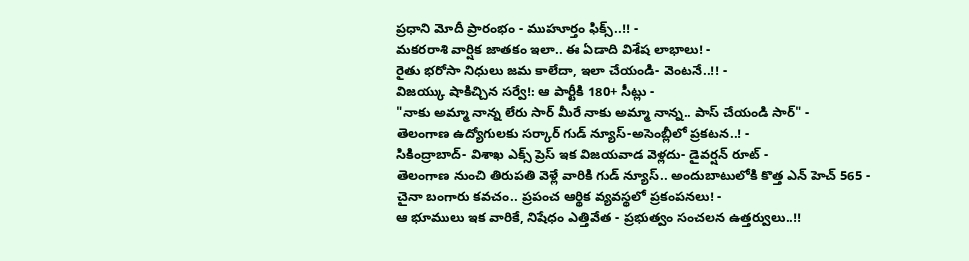ప్రధాని మోదీ ప్రారంభం - ముహూర్తం ఫిక్స్..!! -
మకరరాశి వార్షిక జాతకం ఇలా.. ఈ ఏడాది విశేష లాభాలు! -
రైతు భరోసా నిధులు జమ కాలేదా, ఇలా చేయండి- వెంటనే..!! -
విజయ్కు షాకిచ్చిన సర్వే!: ఆ పార్టీకి 180+ సీట్లు -
"నాకు అమ్మా నాన్న లేరు సార్ మీరే నాకు అమ్మా నాన్న.. పాస్ చేయండి సార్" -
తెలంగాణ ఉద్యోగులకు సర్కార్ గుడ్ న్యూస్-అసెంబ్లీలో ప్రకటన..! -
సికింద్రాబాద్- విశాఖ ఎక్స్ ప్రెస్ ఇక విజయవాడ వెళ్లదు- డైవర్షన్ రూట్ -
తెలంగాణ నుంచి తిరుపతి వెళ్లే వారికి గుడ్ న్యూస్.. అందుబాటులోకి కొత్త ఎన్ హెచ్ 565 -
చైనా బంగారు కవచం.. ప్రపంచ ఆర్థిక వ్యవస్థలో ప్రకంపనలు! -
ఆ భూములు ఇక వారికే, నిషేధం ఎత్తివేత - ప్రభుత్వం సంచలన ఉత్తర్వులు..!!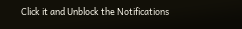Click it and Unblock the Notifications